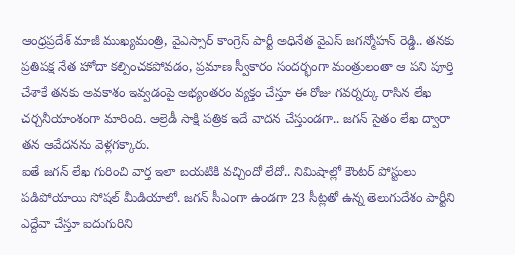ఆంధ్రప్రదేశ్ మాజీ ముఖ్యమంత్రి, వైఎస్సార్ కాంగ్రెస్ పార్టీ అధినేత వైఎస్ జగన్మోహన్ రెడ్డి.. తనకు ప్రతిపక్ష నేత హోదా కల్పించకపోవడం, ప్రమాణ స్వీకారం సందర్భంగా మంత్రులంతా ఆ పని పూర్తి చేశాకే తనకు అవకాశం ఇవ్వడంపై అభ్యంతరం వ్యక్తం చేస్తూ ఈ రోజు గవర్నర్కు రాసిన లేఖ చర్చనీయాంశంగా మారింది. ఆల్రెడీ సాక్షి పత్రిక ఇదే వాదన చేస్తుండగా.. జగన్ సైతం లేఖ ద్వారా తన ఆవేదనను వెళ్లగక్కారు.
ఐతే జగన్ లేఖ గురించి వార్త ఇలా బయటికి వచ్చిందో లేదో.. నిమిషాల్లో కౌంటర్ పోస్టులు పడిపోయాయి సోషల్ మీడియాలో. జగన్ సీఎంగా ఉండగా 23 సీట్లతో ఉన్న తెలుగుదేశం పార్టీని ఎద్దేవా చేస్తూ ఐదుగురిని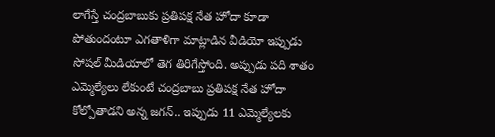లాగేస్తే చంద్రబాబుకు ప్రతిపక్ష నేత హోదా కూడా పోతుందంటూ ఎగతాళిగా మాట్లాడిన వీడియో ఇప్పుడు సోషల్ మీడియాలో తెగ తిరిగేస్తోంది. అప్పుడు పది శాతం ఎమ్మెల్యేలు లేకుంటే చంద్రబాబు ప్రతిపక్ష నేత హోదా కోల్పోతాడని అన్న జగన్.. ఇప్పుడు 11 ఎమ్మెల్యేలకు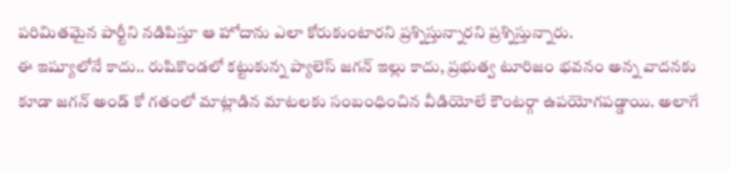పరిమితమైన పార్టీని నడిపిస్తూ ఆ హోదాను ఎలా కోరుకుంటారని ప్రశ్నిస్తున్నారని ప్రశ్నిస్తున్నారు.
ఈ ఇష్యూలోనే కాదు.. రుషికొండలో కట్టుకున్న ప్యాలెస్ జగన్ ఇల్లు కాదు, ప్రభుత్వ టూరిజం భవనం అన్న వాదనకు కూడా జగన్ అండ్ కో గతంలో మాట్లాడిన మాటలకు సంబంధించిన వీడియోలే కౌంటర్గా ఉపయోగపడ్డాయి. అలాగే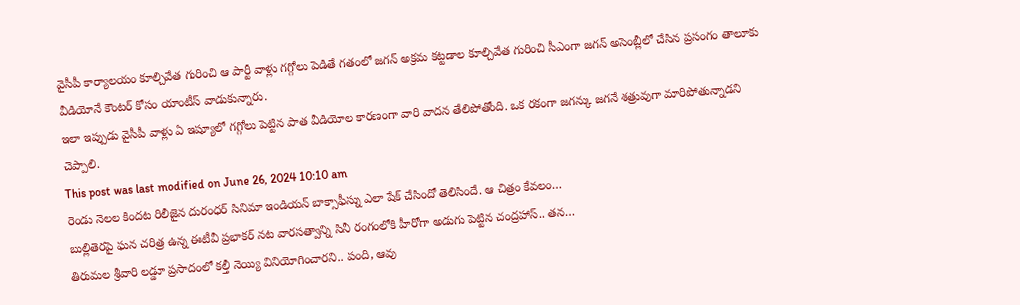వైసీపీ కార్యాలయం కూల్చివేత గురించి ఆ పార్టీ వాళ్లు గగ్గోలు పెడితే గతంలో జగన్ అక్రమ కట్టడాల కూల్చివేత గురించి సీఎంగా జగన్ అసెంబ్లీలో చేసిన ప్రసంగం తాలూకు వీడియోనే కౌంటర్ కోసం యాంటీస్ వాడుకున్నారు.
ఇలా ఇప్పుడు వైసీపీ వాళ్లు ఏ ఇష్యూలో గగ్గోలు పెట్టిన పాత వీడియోల కారణంగా వారి వాదన తేలిపోతోంది. ఒక రకంగా జగన్కు జగనే శత్రువుగా మారిపోతున్నాడని చెప్పాలి.
This post was last modified on June 26, 2024 10:10 am
రెండు నెలల కిందట రిలీజైన దురంధర్ సినిమా ఇండియన్ బాక్సాఫీస్ను ఎలా షేక్ చేసిందో తెలిసిందే. ఆ చిత్రం కేవలం…
బుల్లితెరపై ఘన చరిత్ర ఉన్న ఈటీవీ ప్రభాకర్ నట వారసత్వాన్ని సినీ రంగంలోకి హీరోగా అడుగు పెట్టిన చంద్రహాస్.. తన…
తిరుమల శ్రీవారి లడ్డూ ప్రసాదంలో కల్తీ నెయ్యి వినియోగించారని.. పంది, ఆవు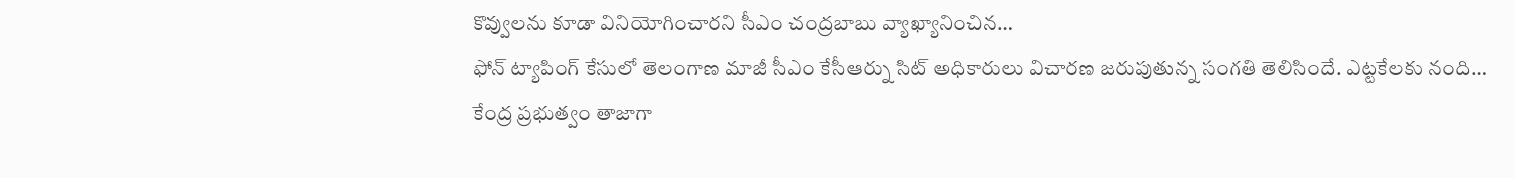కొవ్వులను కూడా వినియోగించారని సీఎం చంద్రబాబు వ్యాఖ్యానించిన…
ఫోన్ ట్యాపింగ్ కేసులో తెలంగాణ మాజీ సీఎం కేసీఆర్ను సిట్ అధికారులు విచారణ జరుపుతున్న సంగతి తెలిసిందే. ఎట్టకేలకు నంది…
కేంద్ర ప్రభుత్వం తాజాగా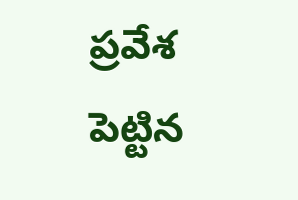ప్రవేశ పెట్టిన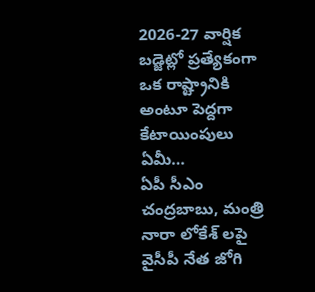2026-27 వార్షిక బడ్జెట్లో ప్రత్యేకంగా ఒక రాష్ట్రానికి అంటూ పెద్దగా కేటాయింపులు ఏమీ…
ఏపీ సీఎం చంద్రబాబు, మంత్రి నారా లోకేశ్ లపై వైసీపీ నేత జోగి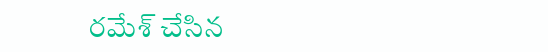రమేశ్ చేసిన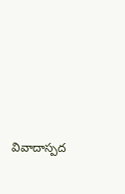వివాదాస్పద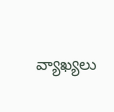వ్యాఖ్యలు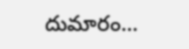దుమారం…